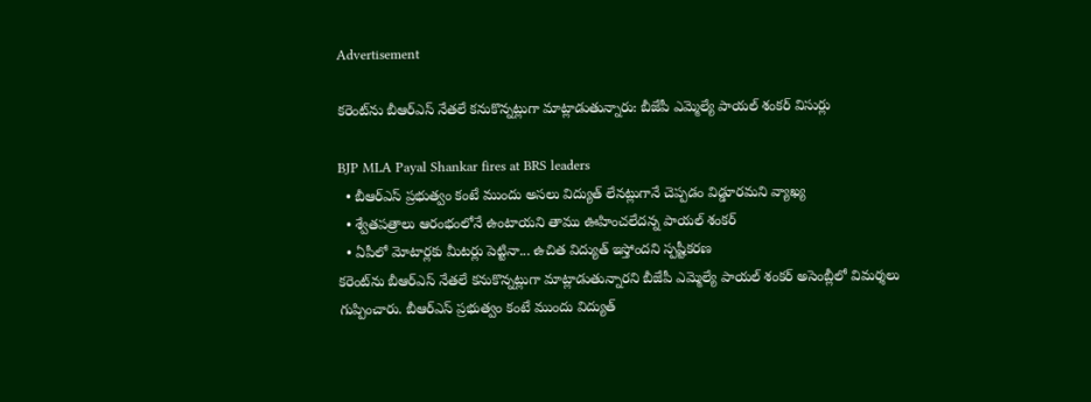Advertisement

కరెంట్‌ను బీఆర్ఎస్ నేతలే కనుకొన్నట్లుగా మాట్లాడుతున్నారు: బీజేపీ ఎమ్మెల్యే పాయల్ శంకర్ విసుర్లు

BJP MLA Payal Shankar fires at BRS leaders
  • బీఆర్ఎస్ ప్రభుత్వం కంటే ముందు అసలు విద్యుత్ లేనట్లుగానే చెప్పడం విడ్డూరమని వ్యాఖ్య
  • శ్వేతపత్రాలు ఆరంభంలోనే ఉంటాయని తాము ఊహించలేదన్న పాయల్ శంకర్
  • ఏపీలో మోటార్లకు మీటర్లు పెట్టినా... ఉచిత విద్యుత్ ఇస్తోందని స్పష్టీకరణ
కరెంట్‌ను బీఆర్ఎస్ నేతలే కనుకొన్నట్లుగా మాట్లాడుతున్నారని బీజేపీ ఎమ్మెల్యే పాయల్ శంకర్ అసెంబ్లీలో విమర్శలు గుప్పించారు. బీఆర్ఎస్ ప్రభుత్వం కంటే ముందు విద్యుత్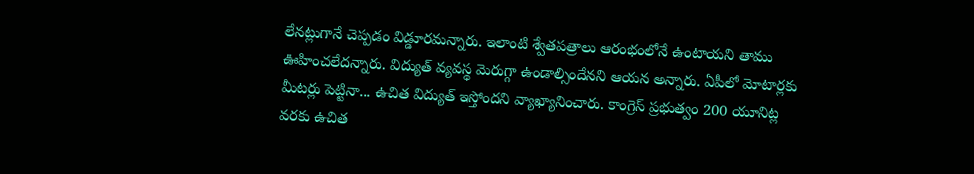లేనట్లుగానే చెప్పడం విడ్డూరమన్నారు. ఇలాంటి శ్వేతపత్రాలు ఆరంభంలోనే ఉంటాయని తాము ఊహించలేదన్నారు. విద్యుత్ వ్యవస్థ మెరుగ్గా ఉండాల్సిందేనని ఆయన అన్నారు. ఏపీలో మోటార్లకు మీటర్లు పెట్టినా... ఉచిత విద్యుత్ ఇస్తోందని వ్యాఖ్యానించారు. కాంగ్రెస్ ప్రభుత్వం 200 యూనిట్ల వరకు ఉచిత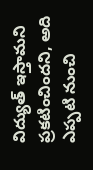విద్యుత్ ఇస్తామని ప్రకటించిందని, అది ఎప్పటి నుంచి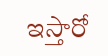ఇస్తారో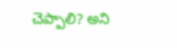చెప్పాలి? అని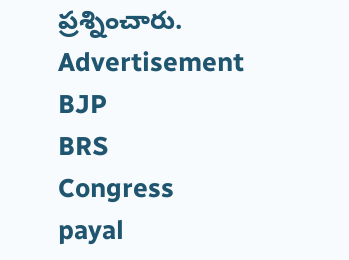ప్రశ్నించారు.
Advertisement
BJP
BRS
Congress
payal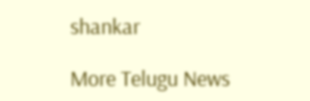shankar

More Telugu News